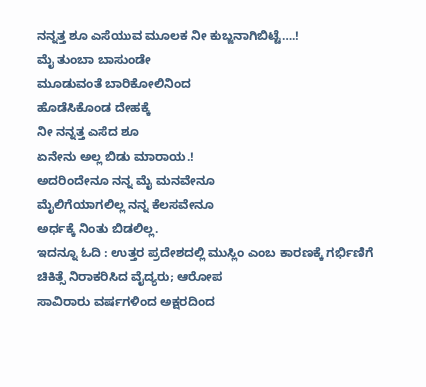ನನ್ನತ್ತ ಶೂ ಎಸೆಯುವ ಮೂಲಕ ನೀ ಕುಬ್ಜನಾಗಿಬಿಟ್ಟೆ….!
ಮೈ ತುಂಬಾ ಬಾಸುಂಡೇ
ಮೂಡುವಂತೆ ಬಾರಿಕೋಲಿನಿಂದ
ಹೊಡೆಸಿಕೊಂಡ ದೇಹಕ್ಕೆ
ನೀ ನನ್ನತ್ತ ಎಸೆದ ಶೂ
ಏನೇನು ಅಲ್ಲ ಬಿಡು ಮಾರಾಯ.!
ಅದರಿಂದೇನೂ ನನ್ನ ಮೈ ಮನವೇನೂ
ಮೈಲಿಗೆಯಾಗಲಿಲ್ಲ ನನ್ನ ಕೆಲಸವೇನೂ
ಅರ್ಧಕ್ಕೆ ನಿಂತು ಬಿಡಲಿಲ್ಲ.
ಇದನ್ನೂ ಓದಿ : ಉತ್ತರ ಪ್ರದೇಶದಲ್ಲಿ ಮುಸ್ಲಿಂ ಎಂಬ ಕಾರಣಕ್ಕೆ ಗರ್ಭಿಣಿಗೆ ಚಿಕಿತ್ಸೆ ನಿರಾಕರಿಸಿದ ವೈದ್ಯರು; ಆರೋಪ
ಸಾವಿರಾರು ವರ್ಷಗಳಿಂದ ಅಕ್ಷರದಿಂದ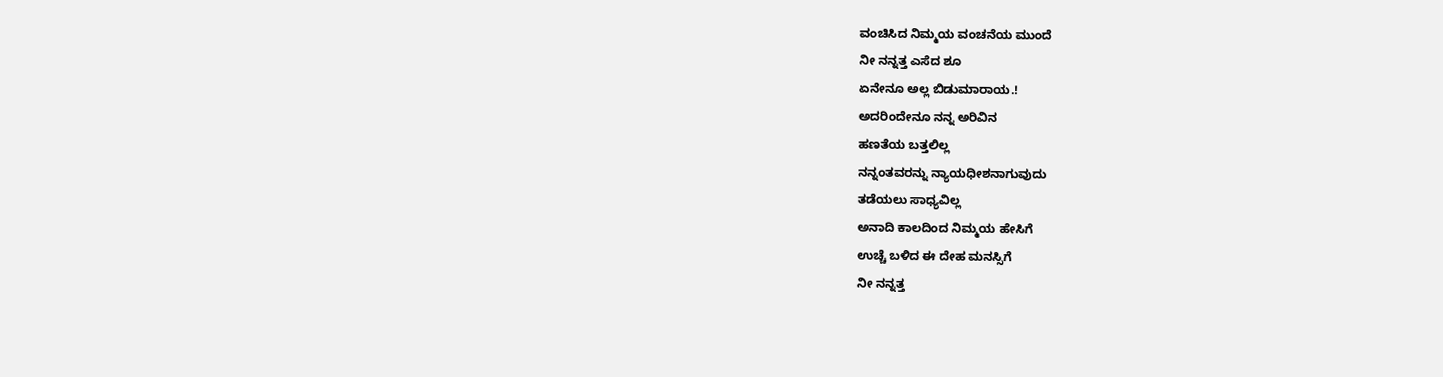ವಂಚಿಸಿದ ನಿಮ್ಮಯ ವಂಚನೆಯ ಮುಂದೆ
ನೀ ನನ್ನತ್ತ ಎಸೆದ ಶೂ
ಏನೇನೂ ಅಲ್ಲ ಬಿಡುಮಾರಾಯ.!
ಅದರಿಂದೇನೂ ನನ್ನ ಅರಿವಿನ
ಹಣತೆಯ ಬತ್ತಲಿಲ್ಲ
ನನ್ನಂತವರನ್ನು ನ್ಯಾಯಧೀಶನಾಗುವುದು
ತಡೆಯಲು ಸಾಧ್ಯವಿಲ್ಲ
ಅನಾದಿ ಕಾಲದಿಂದ ನಿಮ್ಮಯ ಹೇಸಿಗೆ
ಉಚ್ಚೆ ಬಳಿದ ಈ ದೇಹ ಮನಸ್ಸಿಗೆ
ನೀ ನನ್ನತ್ತ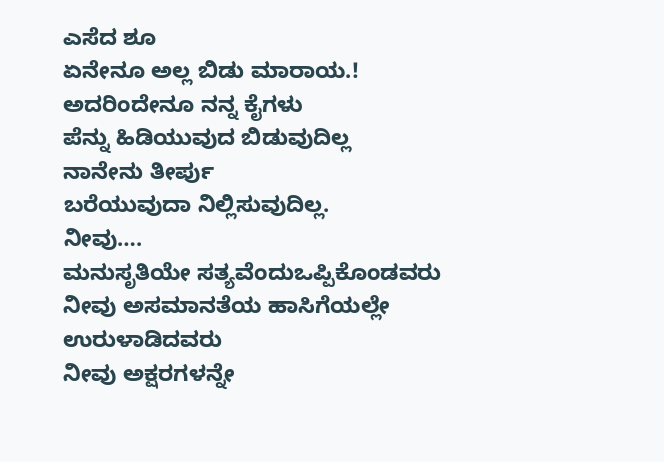ಎಸೆದ ಶೂ
ಏನೇನೂ ಅಲ್ಲ ಬಿಡು ಮಾರಾಯ.!
ಅದರಿಂದೇನೂ ನನ್ನ ಕೈಗಳು
ಪೆನ್ನು ಹಿಡಿಯುವುದ ಬಿಡುವುದಿಲ್ಲ
ನಾನೇನು ತೀರ್ಪು
ಬರೆಯುವುದಾ ನಿಲ್ಲಿಸುವುದಿಲ್ಲ.
ನೀವು….
ಮನುಸೃತಿಯೇ ಸತ್ಯವೆಂದುಒಪ್ಪಿಕೊಂಡವರು
ನೀವು ಅಸಮಾನತೆಯ ಹಾಸಿಗೆಯಲ್ಲೇ
ಉರುಳಾಡಿದವರು
ನೀವು ಅಕ್ಷರಗಳನ್ನೇ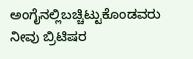ಅಂಗೈನಲ್ಲಿಬಚ್ಚಿಟ್ಟುಕೊಂಡವರು
ನೀವು ಬ್ರಿಟಿಷರ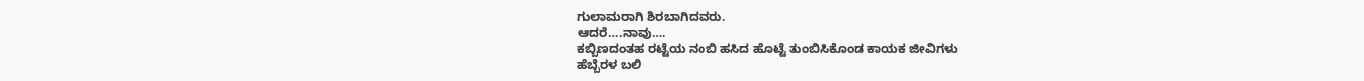ಗುಲಾಮರಾಗಿ ಶಿರಬಾಗಿದವರು.
ಆದರೆ….ನಾವು….
ಕಬ್ಬಿಣದಂತಹ ರಟ್ಟೆಯ ನಂಬಿ ಹಸಿದ ಹೊಟ್ಟೆ ತುಂಬಿಸಿಕೊಂಡ ಕಾಯಕ ಜೀವಿಗಳು
ಹೆಬ್ಬೆರಳ ಬಲಿ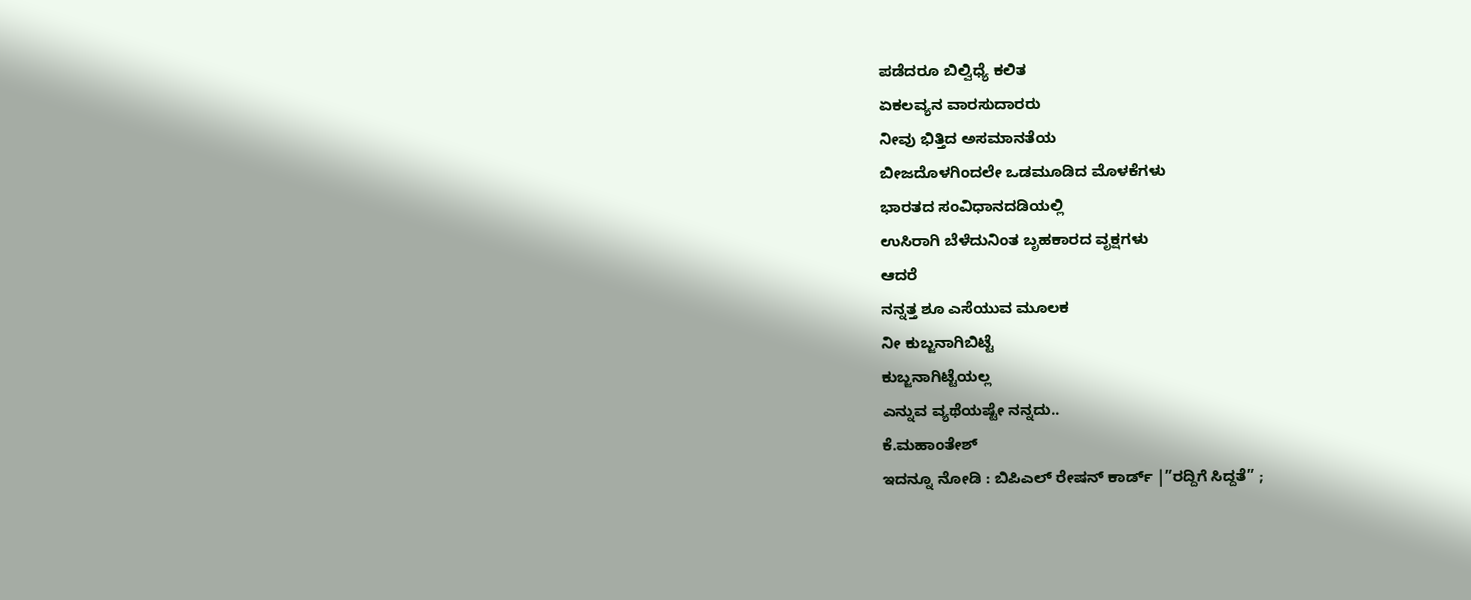ಪಡೆದರೂ ಬಿಲ್ವಿಧ್ಯೆ ಕಲಿತ
ಏಕಲವ್ಯನ ವಾರಸುದಾರರು
ನೀವು ಭಿತ್ತಿದ ಅಸಮಾನತೆಯ
ಬೀಜದೊಳಗಿಂದಲೇ ಒಡಮೂಡಿದ ಮೊಳಕೆಗಳು
ಭಾರತದ ಸಂವಿಧಾನದಡಿಯಲ್ಲಿ
ಉಸಿರಾಗಿ ಬೆಳೆದುನಿಂತ ಬೃಹಕಾರದ ವೃಕ್ಷಗಳು
ಆದರೆ
ನನ್ನತ್ತ ಶೂ ಎಸೆಯುವ ಮೂಲಕ
ನೀ ಕುಬ್ಜನಾಗಿಬಿಟ್ಟೆ
ಕುಬ್ಜನಾಗಿಟ್ಟೆಯಲ್ಲ
ಎನ್ನುವ ವ್ಯಥೆಯಷ್ಟೇ ನನ್ನದು..
ಕೆ.ಮಹಾಂತೇಶ್
ಇದನ್ನೂ ನೋಡಿ : ಬಿಪಿಎಲ್ ರೇಷನ್ ಕಾರ್ಡ್ |”ರದ್ದಿಗೆ ಸಿದ್ದತೆ” ;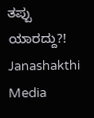ತಪ್ಪು ಯಾರದ್ದು?! Janashakthi Media